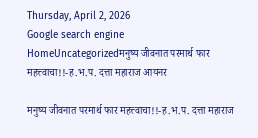Thursday, April 2, 2026
Google search engine
HomeUncategorizedमनुष्य जीवनात परमार्थ फार महत्त्वाचा!!-ह.भ.प. दत्ता महाराज आयनर

मनुष्य जीवनात परमार्थ फार महत्त्वाचा!!-ह.भ.प. दत्ता महाराज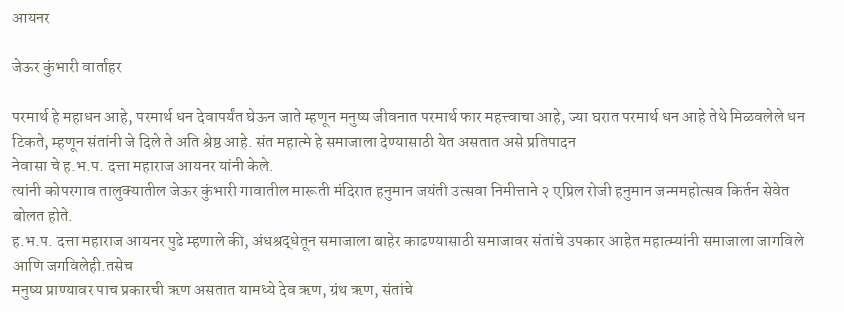आयनर

जेऊर कुंभारी वार्ताहर

परमार्थ हे महाधन आहे, परमार्थ धन देवापर्यंत घेऊन जाते म्हणून मनुष्य जीवनात परमार्थ फार महत्त्वाचा आहे, ज्या घरात परमार्थ धन आहे तेथे मिळवलेले धन टिकते, म्हणून संतांनी जे दिले ते अति श्रेष्ठ आहे. संत महात्मे हे समाजाला देण्यासाठी येत असतात असे प्रतिपादन
नेवासा चे ह.भ.प. दत्ता महाराज आयनर यांनी केले.
त्यांनी कोपरगाव तालुक्यातील जेऊर कुंभारी गावातील मारूती मंदिरात हनुमान जयंती उत्सवा निमीत्ताने २ एप्रिल रोजी हनुमान जन्ममहोत्सव किर्तन सेवेत बोलत होते.
ह.भ.प. दत्ता महाराज आयनर पुढे म्हणाले की, अंधश्रद्धेतून समाजाला बाहेर काढण्यासाठी समाजावर संतांचे उपकार आहेत महात्म्यांनी समाजाला जागविले आणि जगविलेही.तसेच
मनुष्य प्राण्यावर पाच प्रकारची ऋण असतात यामध्ये देव ऋण, ग्रंथ ऋण, संतांचे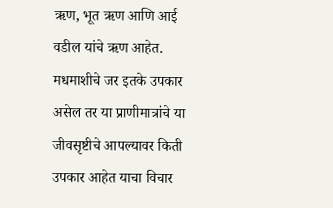ऋण, भूत ऋण आणि आई वडील यांचे ऋण आहेत. मधमाशीचे जर इतके उपकार असेल तर या प्राणीमात्रांचे या जीवसृष्टीचे आपल्यावर किती उपकार आहेत याचा विचार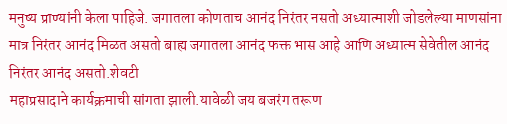मनुष्य प्राण्यांनी केला पाहिजे. जगातला कोणताच आनंद निरंतर नसतो अध्यात्माशी जोडलेल्या माणसांना मात्र निरंतर आनंद मिळत असतो बाह्य जगातला आनंद फक्त भास आहे आणि अध्यात्म सेवेतील आनंद निरंतर आनंद असतो.शेवटी
महाप्रसादाने कार्यक्रमाची सांगता झाली.यावेळी जय बजरंग तरूण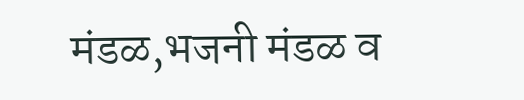मंडळ,भजनी मंडळ व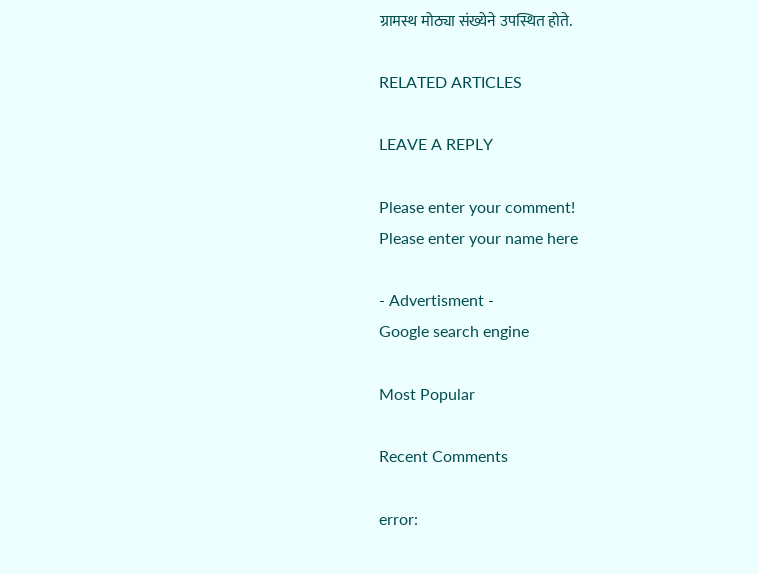ग्रामस्थ मोठ्या संख्येने उपस्थित होते.

RELATED ARTICLES

LEAVE A REPLY

Please enter your comment!
Please enter your name here

- Advertisment -
Google search engine

Most Popular

Recent Comments

error: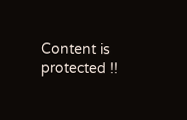Content is protected !!